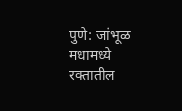पुणे: जांभूळ मधामध्ये रक्तातील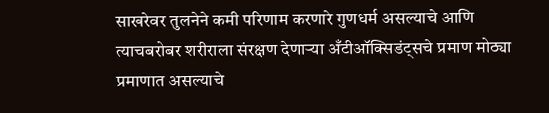साखरेवर तुलनेने कमी परिणाम करणारे गुणधर्म असल्याचे आणि त्याचबरोबर शरीराला संरक्षण देणाऱ्या अँटीऑक्सिडंट्सचे प्रमाण मोठ्या प्रमाणात असल्याचे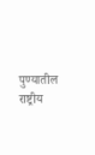पुण्यातील राष्ट्रीय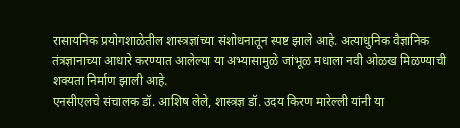रासायनिक प्रयोगशाळेतील शास्त्रज्ञांच्या संशोधनातून स्पष्ट झाले आहे. अत्याधुनिक वैज्ञानिक तंत्रज्ञानाच्या आधारे करण्यात आलेल्या या अभ्यासामुळे जांभूळ मधाला नवी ओळख मिळण्याची शक्यता निर्माण झाली आहे.
एनसीएलचे संचालक डॉ. आशिष लेले, शास्त्रज्ञ डॉ. उदय किरण मारेल्ली यांनी या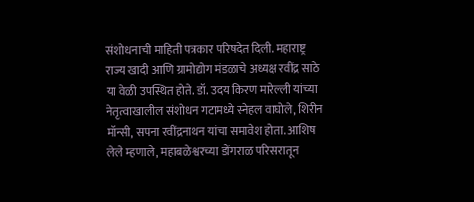संशोधनाची माहिती पत्रकार परिषदेत दिली. महाराष्ट्र राज्य खादी आणि ग्रामोद्योग मंडळाचे अध्यक्ष रवींद्र साठे या वेळी उपस्थित होते. डॉ. उदय किरण मारेल्ली यांच्या नेतृत्वाखालील संशोधन गटामध्ये स्नेहल वाघोले, शिरीन मॉन्सी, सपना रवींद्रनाथन यांचा समावेश होता. आशिष लेले म्हणाले, महाबळेश्वरच्या डोंगराळ परिसरातून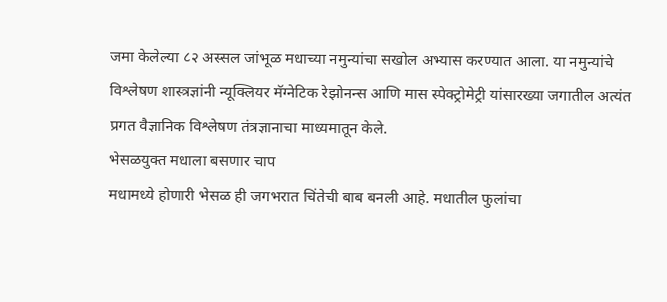जमा केलेल्या ८२ अस्सल जांभूळ मधाच्या नमुन्यांचा सखोल अभ्यास करण्यात आला. या नमुन्यांचे विश्लेषण शास्त्रज्ञांनी न्यूक्लियर मॅग्नेटिक रेझोनन्स आणि मास स्पेक्ट्रोमेट्री यांसारख्या जगातील अत्यंत प्रगत वैज्ञानिक विश्लेषण तंत्रज्ञानाचा माध्यमातून केले.
भेसळयुक्त मधाला बसणार चाप
मधामध्ये होणारी भेसळ ही जगभरात चिंतेची बाब बनली आहे. मधातील फुलांचा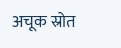अचूक स्रोत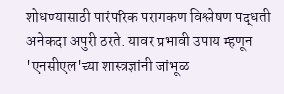शोधण्यासाठी पारंपरिक परागकण विश्लेषण पद्धती अनेकदा अपुरी ठरते. यावर प्रभावी उपाय म्हणून 'एनसीएल'च्या शास्त्रज्ञांनी जांभूळ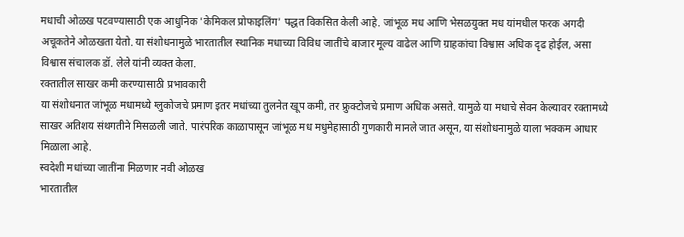मधाची ओळख पटवण्यासाठी एक आधुनिक 'केमिकल प्रोफाइलिंग' पद्धत विकसित केली आहे. जांभूळ मध आणि भेसळयुक्त मध यांमधील फरक अगदी अचूकतेने ओळखता येतो. या संशोधनामुळे भारतातील स्थानिक मधाच्या विविध जातींचे बाजार मूल्य वाढेल आणि ग्राहकांचा विश्वास अधिक दृढ होईल, असा विश्वास संचालक डॉ. लेले यांनी व्यक्त केला.
रक्तातील साखर कमी करण्यासाठी प्रभावकारी
या संशोधनात जांभूळ मधामध्ये ग्लुकोजचे प्रमाण इतर मधांच्या तुलनेत खूप कमी, तर फ्रुक्टोजचे प्रमाण अधिक असते. यामुळे या मधाचे सेवन केल्यावर रक्तामध्ये साखर अतिशय संथगतीने मिसळली जाते. पारंपरिक काळापासून जांभूळ मध मधुमेहासाठी गुणकारी मानले जात असून, या संशोधनामुळे याला भक्कम आधार मिळाला आहे.
स्वदेशी मधांच्या जातींना मिळणार नवी ओळख
भारतातील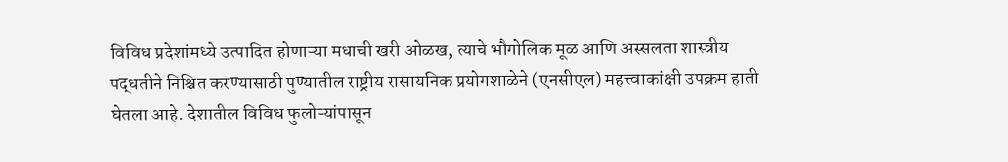विविध प्रदेशांमध्ये उत्पादित होणाऱ्या मधाची खरी ओळख, त्याचे भौगोलिक मूळ आणि अस्सलता शास्त्रीय पद्धतीने निश्चित करण्यासाठी पुण्यातील राष्ट्रीय रासायनिक प्रयोगशाळेने (एनसीएल) महत्त्वाकांक्षी उपक्रम हाती घेतला आहे. देशातील विविध फुलोऱ्यांपासून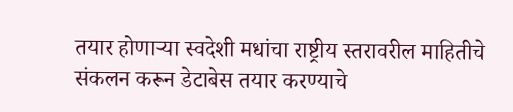तयार होणाऱ्या स्वदेशी मधांचा राष्ट्रीय स्तरावरील माहितीचे संकलन करून डेटाबेस तयार करण्याचे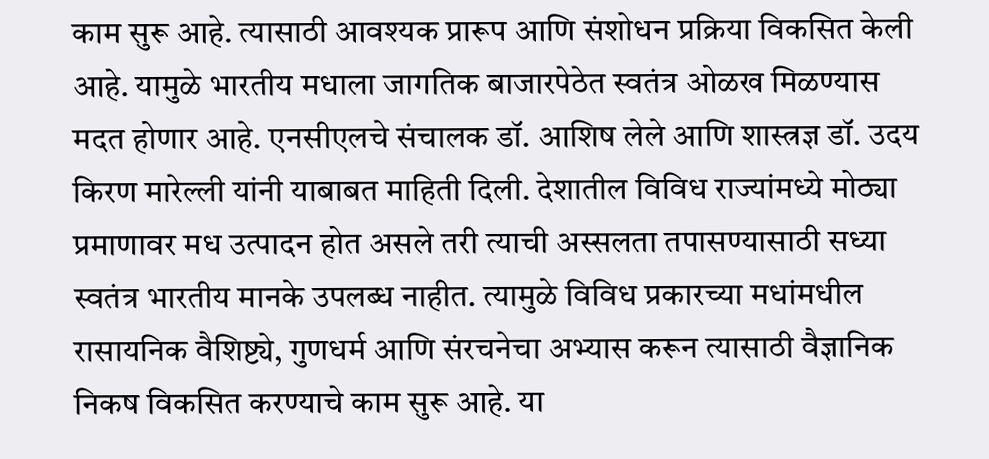काम सुरू आहे. त्यासाठी आवश्यक प्रारूप आणि संशोधन प्रक्रिया विकसित केली आहे. यामुळे भारतीय मधाला जागतिक बाजारपेठेत स्वतंत्र ओळख मिळण्यास मदत होणार आहे. एनसीएलचे संचालक डॉ. आशिष लेले आणि शास्त्रज्ञ डॉ. उदय किरण मारेल्ली यांनी याबाबत माहिती दिली. देशातील विविध राज्यांमध्ये मोठ्या प्रमाणावर मध उत्पादन होत असले तरी त्याची अस्सलता तपासण्यासाठी सध्या स्वतंत्र भारतीय मानके उपलब्ध नाहीत. त्यामुळे विविध प्रकारच्या मधांमधील रासायनिक वैशिष्ट्ये, गुणधर्म आणि संरचनेचा अभ्यास करून त्यासाठी वैज्ञानिक निकष विकसित करण्याचे काम सुरू आहे. या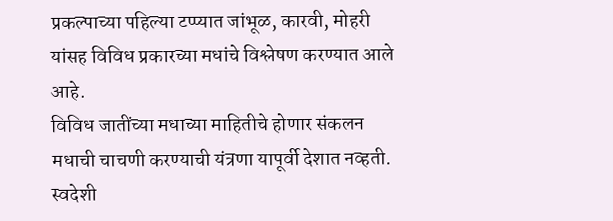प्रकल्पाच्या पहिल्या टप्प्यात जांभूळ, कारवी, मोहरी यांसह विविध प्रकारच्या मधांचे विश्लेषण करण्यात आले आहे.
विविध जातींच्या मधाच्या माहितीचे होणार संकलन
मधाची चाचणी करण्याची यंत्रणा यापूर्वी देशात नव्हती. स्वदेशी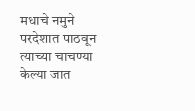मधाचे नमुने परदेशात पाठवून त्याच्या चाचण्या केल्या जात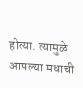होत्या. त्यामुळे आपल्या मधाची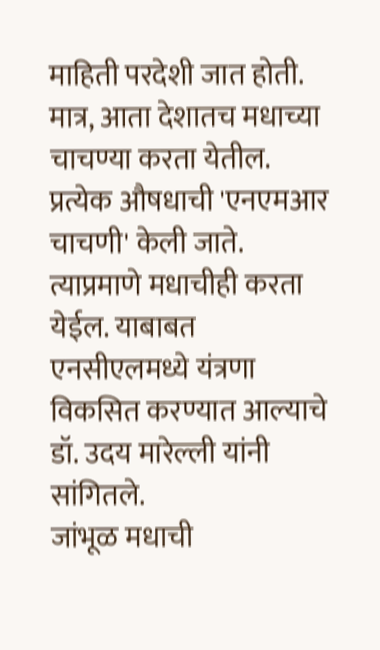माहिती परदेशी जात होती. मात्र, आता देशातच मधाच्या चाचण्या करता येतील. प्रत्येक औषधाची 'एनएमआर चाचणी' केली जाते. त्याप्रमाणे मधाचीही करता येईल. याबाबत एनसीएलमध्ये यंत्रणा विकसित करण्यात आल्याचे डॉ. उदय मारेल्ली यांनी सांगितले.
जांभूळ मधाची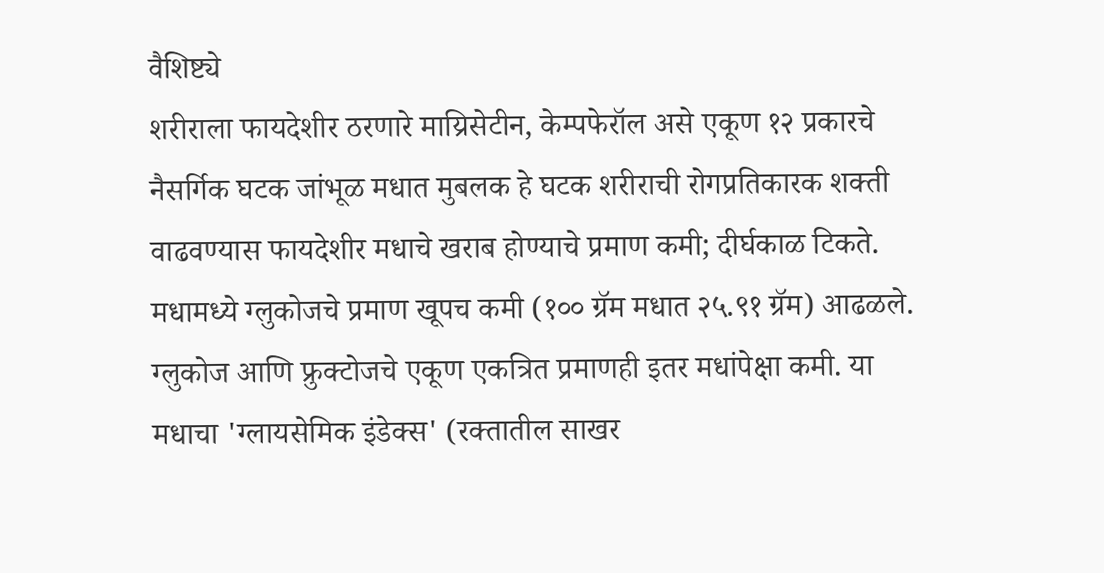वैशिष्ट्ये
शरीराला फायदेशीर ठरणारे माय्रिसेटीन, केम्पफेरॉल असे एकूण १२ प्रकारचे नैसर्गिक घटक जांभूळ मधात मुबलक हे घटक शरीराची रोगप्रतिकारक शक्ती वाढवण्यास फायदेशीर मधाचे खराब होण्याचे प्रमाण कमी; दीर्घकाळ टिकते.
मधामध्ये ग्लुकोजचे प्रमाण खूपच कमी (१०० ग्रॅम मधात २५.९१ ग्रॅम) आढळले.
ग्लुकोज आणि फ्रुक्टोजचे एकूण एकत्रित प्रमाणही इतर मधांपेक्षा कमी. या मधाचा 'ग्लायसेमिक इंडेक्स' (रक्तातील साखर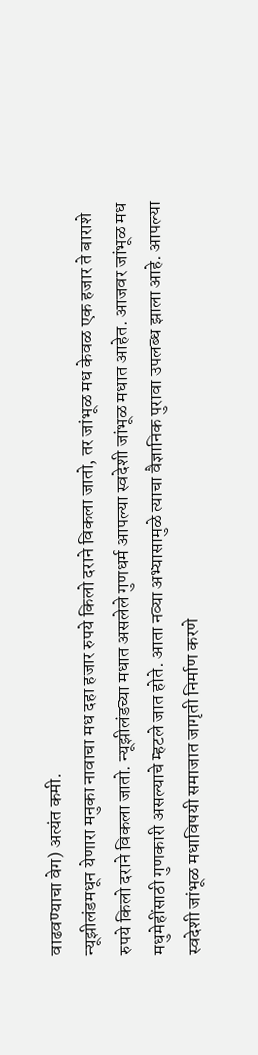वाढवण्याचा वेग) अत्यंत कमी.
न्यूझीलंडमधून येणारा मनुका नावाचा मध दहा हजार रुपये किलो दराने विकला जातो, तर जांभूळ मध केवळ एक हजार ते बाराशे रुपये किलो दराने विकला जातो. न्यूझीलंडच्या मधात असलेले गुणधर्म आपल्या स्वदेशी जांभूळ मधात आहेत. आजवर जांभूळ मध मधुमेहींसाठी गुणकारी असल्याचे म्हटले जात होते. आता नव्या अभ्यासामुळे त्याचा वैज्ञानिक पुरावा उपलब्ध झाला आहे. आपल्या स्वदेशी जांभूळ मधाविषयी समाजात जागृती निर्माण करणे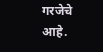गरजेचे आहे.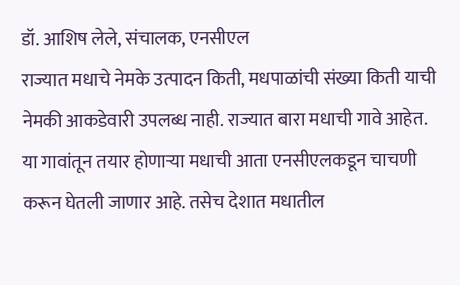डॉ. आशिष लेले, संचालक, एनसीएल
राज्यात मधाचे नेमके उत्पादन किती, मधपाळांची संख्या किती याची नेमकी आकडेवारी उपलब्ध नाही. राज्यात बारा मधाची गावे आहेत. या गावांतून तयार होणाऱ्या मधाची आता एनसीएलकडून चाचणी करून घेतली जाणार आहे. तसेच देशात मधातील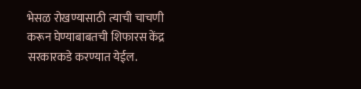भेसळ रोखण्यासाठी त्याची चाचणी करून घेण्याबाबतची शिफारस केंद्र सरकारकडे करण्यात येईल.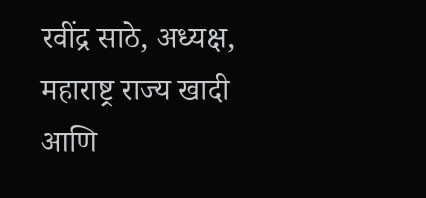रवींद्र साठे, अध्यक्ष, महाराष्ट्र राज्य खादी आणि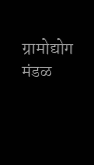ग्रामोद्योग मंडळ